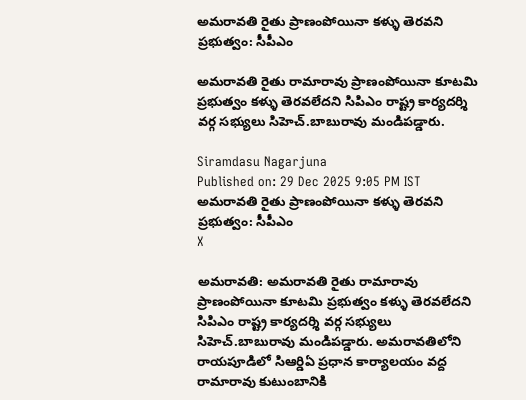అమరావతి రైతు ప్రాణంపోయినా కళ్ళు తెరవని ప్రభుత్వం: సీపీఎం

అమరావతి రైతు రామారావు ప్రాణంపోయినా కూటమి ప్రభుత్వం కళ్ళు తెరవలేదని సిపిఎం రాష్ట్ర కార్యదర్శి వర్గ సభ్యులు సిహెచ్.బాబురావు మండిపడ్డారు.

Siramdasu Nagarjuna
Published on: 29 Dec 2025 9:05 PM IST
అమరావతి రైతు ప్రాణంపోయినా కళ్ళు తెరవని ప్రభుత్వం: సీపీఎం
X

అమరావతి: అమరావతి రైతు రామారావు ప్రాణంపోయినా కూటమి ప్రభుత్వం కళ్ళు తెరవలేదని సిపిఎం రాష్ట్ర కార్యదర్శి వర్గ సభ్యులు సిహెచ్.బాబురావు మండిపడ్డారు. అమరావతిలోని రాయపూడిలో సిఆర్డిఏ ప్రధాన కార్యాలయం వద్ద రామారావు కుటుంబానికి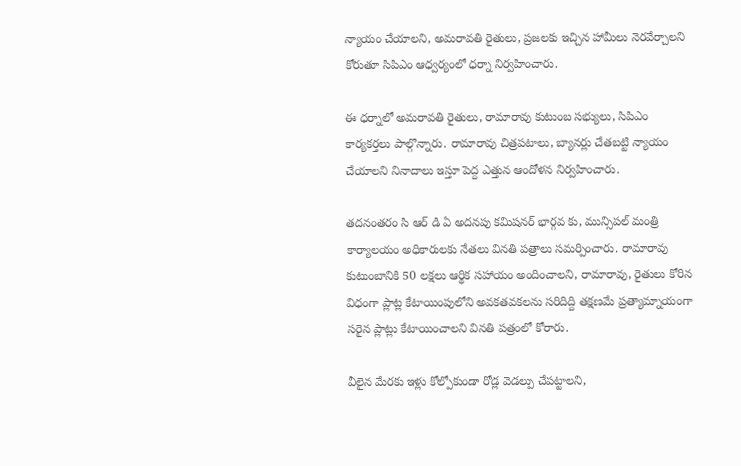న్యాయం చేయాలని, అమరావతి రైతులు, ప్రజలకు ఇచ్చిన హామీలు నెరవేర్చాలని కోరుతూ సిపిఎం ఆధ్వర్యంలో ధర్నా నిర్వహించారు.

ఈ ధర్నాలో అమరావతి రైతులు, రామారావు కుటుంబ సభ్యులు, సిపిఎం కార్యకర్తలు పాల్గొన్నారు. రామారావు చిత్రపటాలు, బ్యానర్లు చేతబట్టి న్యాయం చేయాలని నినాదాలు ఇస్తూ పెద్ద ఎత్తున ఆందోళన నిర్వహించారు.

తదనంతరం సి ఆర్ డి ఏ అదనపు కమిషనర్ భార్గవ కు, మున్సిపల్ మంత్రి కార్యాలయం అధికారులకు నేతలు వినతి పత్రాలు సమర్పించారు. రామారావు కుటుంబానికి 50 లక్షలు ఆర్థిక సహాయం అందించాలని, రామారావు, రైతులు కోరిన విధంగా ప్లాట్ల కేటాయింపులోని అవకతవకలను సరిదిద్ది తక్షణమే ప్రత్యామ్నాయంగా సరైన ప్లాట్లు కేటాయించాలని వినతి పత్రంలో కోరారు.

వీలైన మేరకు ఇళ్లు కోల్పోకుండా రోడ్ల వెడల్పు చేపట్టాలని,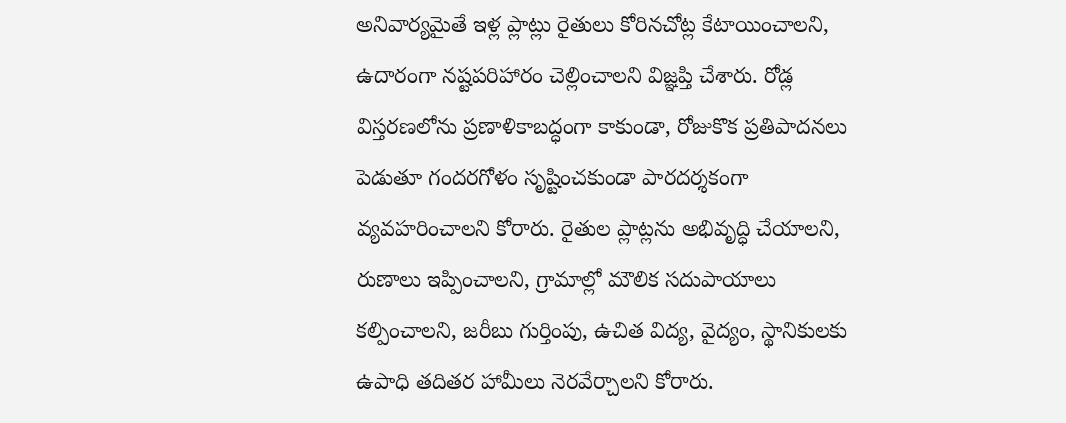అనివార్యమైతే ఇళ్ల ప్లాట్లు రైతులు కోరినచోట్ల కేటాయించాలని, ఉదారంగా నష్టపరిహారం చెల్లించాలని విజ్ఞప్తి చేశారు. రోడ్ల విస్తరణలోను ప్రణాళికాబద్ధంగా కాకుండా, రోజుకొక ప్రతిపాదనలు పెడుతూ గందరగోళం సృష్టించకుండా పారదర్శకంగా వ్యవహరించాలని కోరారు. రైతుల ప్లాట్లను అభివృద్ధి చేయాలని, రుణాలు ఇప్పించాలని, గ్రామాల్లో మౌలిక సదుపాయాలు కల్పించాలని, జరీబు గుర్తింపు, ఉచిత విద్య, వైద్యం, స్థానికులకు ఉపాధి తదితర హామీలు నెరవేర్చాలని కోరారు.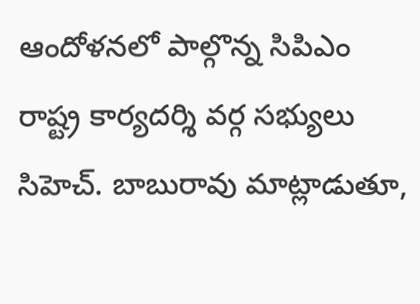ఆందోళనలో పాల్గొన్న సిపిఎం రాష్ట్ర కార్యదర్శి వర్గ సభ్యులు సిహెచ్. బాబురావు మాట్లాడుతూ,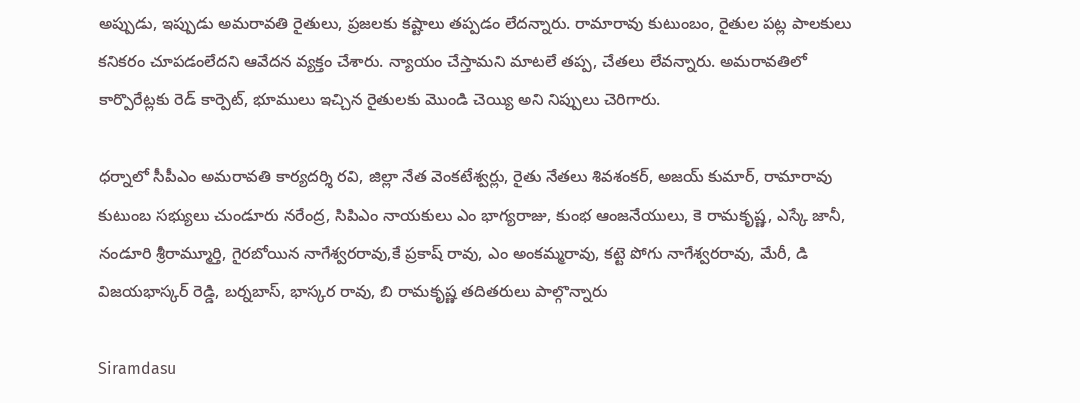అప్పుడు, ఇప్పుడు అమరావతి రైతులు, ప్రజలకు కష్టాలు తప్పడం లేదన్నారు. రామారావు కుటుంబం, రైతుల పట్ల పాలకులు కనికరం చూపడంలేదని ఆవేదన వ్యక్తం చేశారు. న్యాయం చేస్తామని మాటలే తప్ప, చేతలు లేవన్నారు. అమరావతిలో కార్పొరేట్లకు రెడ్ కార్పెట్, భూములు ఇచ్చిన రైతులకు మొండి చెయ్యి అని నిప్పులు చెరిగారు.

ధర్నాలో సీపీఎం అమరావతి కార్యదర్శి రవి, జిల్లా నేత వెంకటేశ్వర్లు, రైతు నేతలు శివశంకర్, అజయ్ కుమార్, రామారావు కుటుంబ సభ్యులు చుండూరు నరేంద్ర, సిపిఎం నాయకులు ఎం భాగ్యరాజు, కుంభ ఆంజనేయులు, కె రామకృష్ణ, ఎస్కే జానీ, నండూరి శ్రీరామ్మూర్తి, గైరబోయిన నాగేశ్వరరావు,కే ప్రకాష్ రావు, ఎం అంకమ్మరావు, కట్టె పోగు నాగేశ్వరరావు, మేరీ, డి విజయభాస్కర్ రెడ్డి, బర్నబాస్, భాస్కర రావు, బి రామకృష్ణ తదితరులు పాల్గొన్నారు

Siramdasu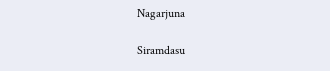Nagarjuna

Siramdasu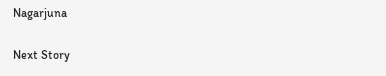Nagarjuna

Next Story